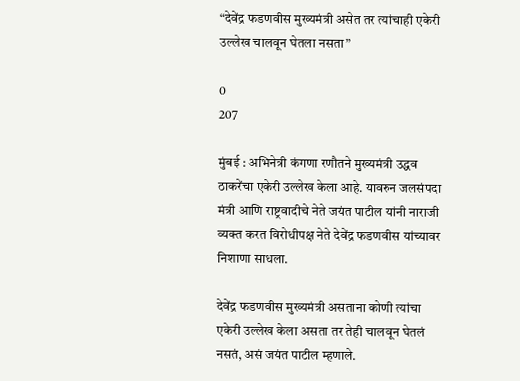“देवेंद्र फडणवीस मुख्यमंत्री असेत तर त्यांचाही एकेरी उल्लेख चालवून घेतला नसता”

0
207

मुंबई : अभिनेत्री कंगणा रणौतने मुख्यमंत्री उद्धव ठाकरेंचा एकेरी उल्लेख केला आहे. यावरुन जलसंपदा मंत्री आणि राष्ट्रवादीचे नेते जयंत पाटील यांनी नाराजी व्यक्त करत विरोधीपक्ष नेते देवेंद्र फडणवीस यांच्यावर निशाणा साधला.

देवेंद्र फडणवीस मुख्यमंत्री असताना कोणी त्यांचा एकेरी उल्लेख केला असता तर तेही चालवून घेतलं नसतं, असं जयंत पाटील म्हणाले.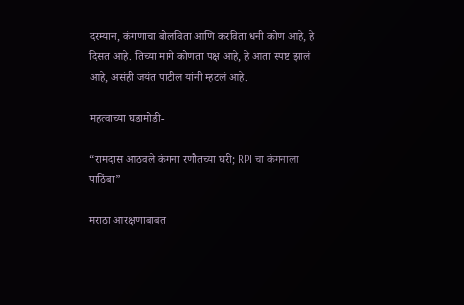दरम्यान, कंगणाचा बोलविता आणि करविता धनी कोण आहे, हे दिसत आहे. तिच्या मागे कोणता पक्ष आहे, हे आता स्पष्ट झालं आहे, असंही जयंत पाटील यांनी म्हटलं आहे.

महत्वाच्या घडामोडी-

“रामदास आठवले कंगना रणौतच्या घरी; RPI चा कंगनाला पाठिंबा”

मराठा आरक्षणाबाबत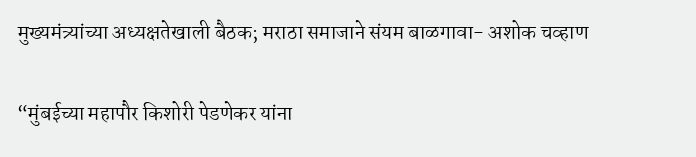मुख्यमंत्र्यांच्या अध्यक्षतेखाली बैठक; मराठा समाजाने संयम बाळगावा- अशोक चव्हाण

“मुंबईच्या महापौर किशोरी पेडणेकर यांना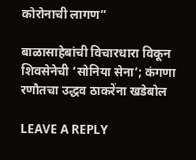कोरोनाची लागण”

बाळासाहेबांची विचारधारा विकून शिवसेनेची ‘सोनिया सेना’; कंगणा रणौतचा उद्धव ठाकरेंना खडेबोल

LEAVE A REPLY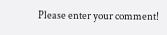Please enter your comment!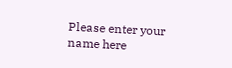Please enter your name here